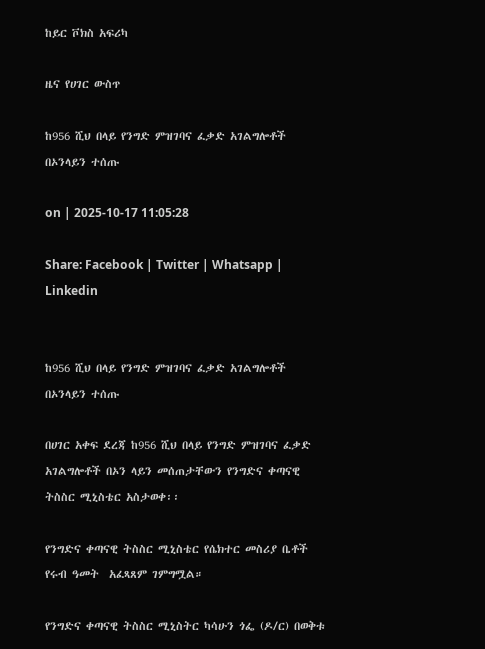ከይር ቮክስ አፍሪካ

ዜና የሀገር ውስጥ

ከ956 ሺህ በላይ የንግድ ምዝገባና ፈቃድ አገልግሎቶች በኦንላይን ተሰጡ

on | 2025-10-17 11:05:28

Share: Facebook | Twitter | Whatsapp | Linkedin


ከ956 ሺህ በላይ የንግድ ምዝገባና ፈቃድ አገልግሎቶች በኦንላይን ተሰጡ

በሀገር አቀፍ ደረጃ ከ956 ሺህ በላይ የንግድ ምዝገባና ፈቃድ አገልግሎቶች በኦን ላይን መሰጠታቸውን የንግድና ቀጣናዊ ትስስር ሚኒስቴር አስታወቀ፡፡

የንግድና ቀጣናዊ ትስስር ሚኒስቴር የሴክተር መስሪያ ቤቶች የሩብ ዓመት  አፈጻጸም ገምግሟል።

የንግድና ቀጣናዊ ትስስር ሚኒስትር ካሳሁን ጎፌ (ዶ/ር) በወቅቱ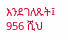እንደገለጹት፤ 956 ሺህ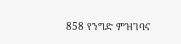858 የንግድ ምዝገባና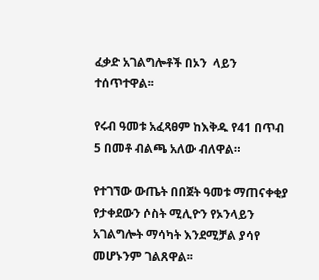ፈቃድ አገልግሎቶች በኦን  ላይን ተሰጥተዋል፡፡

የሩብ ዓመቱ አፈጻፀም ከእቅዱ የ41 በጥብ 5 በመቶ ብልጫ አለው ብለዋል።

የተገኘው ውጤት በበጀት ዓመቱ ማጠናቀቂያ የታቀደውን ሶስት ሚሊዮን የኦንላይን አገልግሎት ማሳካት እንደሚቻል ያሳየ  መሆኑንም ገልጸዋል፡፡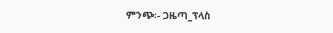ምንጭ፡- ጋዜጣ_ፕላስ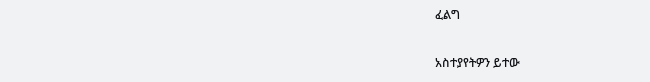ፈልግ

አስተያየትዎን ይተው